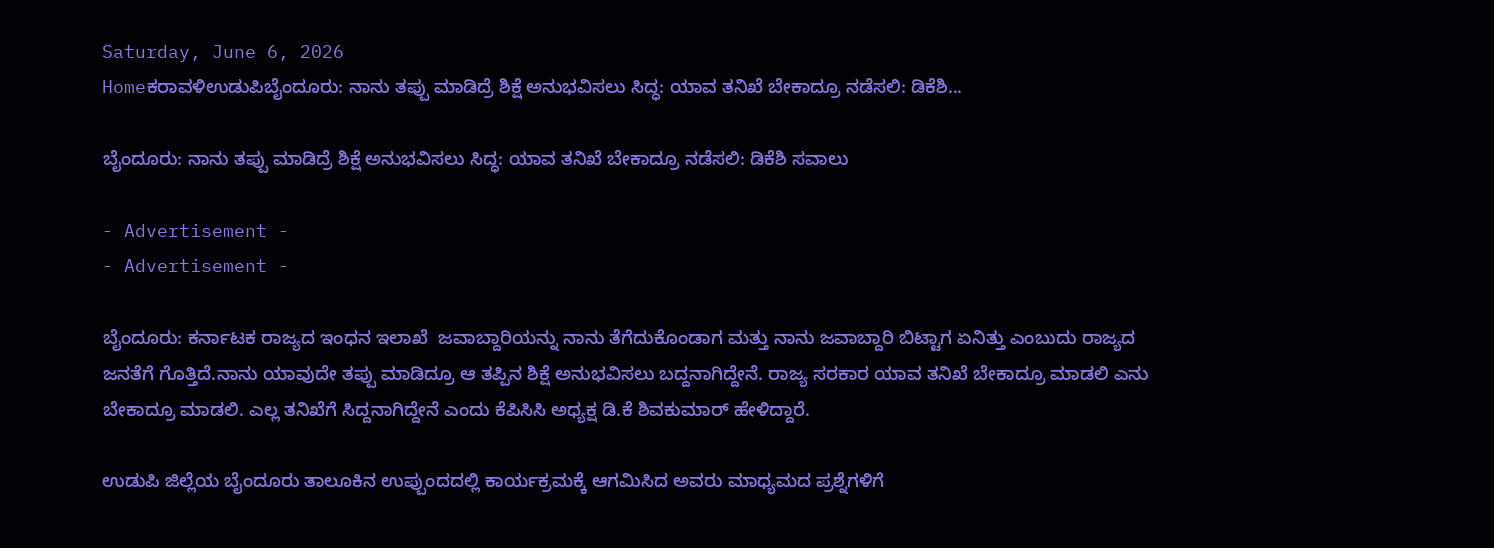Saturday, June 6, 2026
Homeಕರಾವಳಿಉಡುಪಿಬೈಂದೂರು: ನಾನು ತಪ್ಪು ಮಾಡಿದ್ರೆ ಶಿಕ್ಷೆ ಅನುಭವಿಸಲು ಸಿದ್ಧ: ಯಾವ ತನಿಖೆ ಬೇಕಾದ್ರೂ ನಡೆಸಲಿ: ಡಿಕೆಶಿ...

ಬೈಂದೂರು: ನಾನು ತಪ್ಪು ಮಾಡಿದ್ರೆ ಶಿಕ್ಷೆ ಅನುಭವಿಸಲು ಸಿದ್ಧ: ಯಾವ ತನಿಖೆ ಬೇಕಾದ್ರೂ ನಡೆಸಲಿ: ಡಿಕೆಶಿ ಸವಾಲು

- Advertisement -
- Advertisement -

ಬೈಂದೂರು: ಕರ್ನಾಟಕ ರಾಜ್ಯದ ಇಂಧನ ಇಲಾಖೆ  ಜವಾಬ್ದಾರಿಯನ್ನು ನಾನು ತೆಗೆದುಕೊಂಡಾಗ ಮತ್ತು ನಾನು ಜವಾಬ್ದಾರಿ ಬಿಟ್ಟಾಗ ಏನಿತ್ತು ಎಂಬುದು ರಾಜ್ಯದ ಜನತೆಗೆ ಗೊತ್ತಿದೆ.ನಾನು ಯಾವುದೇ ತಪ್ಪು ಮಾಡಿದ್ರೂ ಆ ತಪ್ಪಿನ ಶಿಕ್ಷೆ ಅನುಭವಿಸಲು ಬದ್ದನಾಗಿದ್ದೇನೆ. ರಾಜ್ಯ ಸರಕಾರ ಯಾವ ತನಿಖೆ ಬೇಕಾದ್ರೂ ಮಾಡಲಿ ಎನು ಬೇಕಾದ್ರೂ ಮಾಡಲಿ. ಎಲ್ಲ ತನಿಖೆಗೆ ಸಿದ್ದನಾಗಿದ್ದೇನೆ ಎಂದು ಕೆಪಿಸಿಸಿ ಅಧ್ಯಕ್ಷ ಡಿ.ಕೆ ಶಿವಕುಮಾರ್ ಹೇಳಿದ್ದಾರೆ.

ಉಡುಪಿ ಜಿಲ್ಲೆಯ ಬೈಂದೂರು ತಾಲೂಕಿನ ಉಪ್ಪುಂದದಲ್ಲಿ ಕಾರ್ಯಕ್ರಮಕ್ಕೆ ಆಗಮಿಸಿದ ಅವರು ಮಾಧ್ಯಮದ ಪ್ರಶ್ನೆಗಳಿಗೆ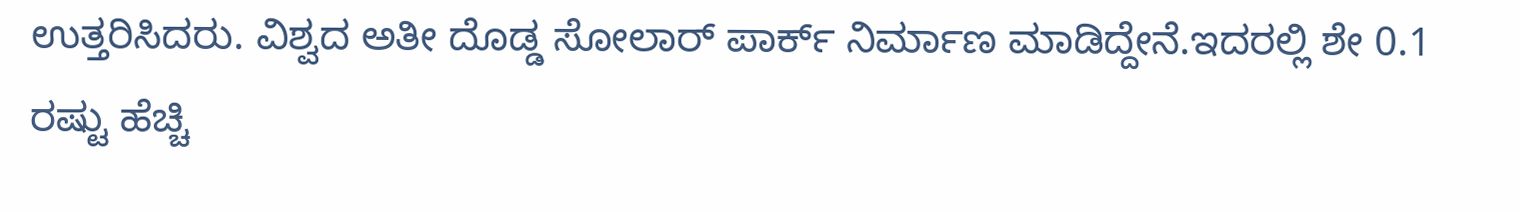ಉತ್ತರಿಸಿದರು. ವಿಶ್ವದ ಅತೀ ದೊಡ್ಡ ಸೋಲಾರ್ ಪಾರ್ಕ್ ನಿರ್ಮಾಣ ಮಾಡಿದ್ದೇನೆ.ಇದರಲ್ಲಿ ಶೇ 0.1 ರಷ್ಟು ಹೆಚ್ಚಿ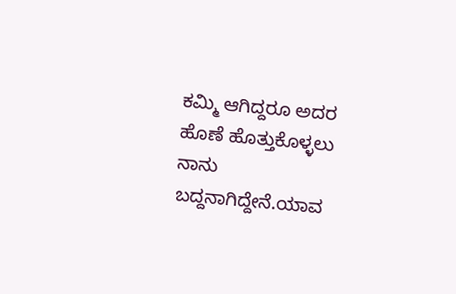ಕಮ್ಮಿ ಆಗಿದ್ದರೂ ಅದರ ಹೊಣೆ ಹೊತ್ತುಕೊಳ್ಳಲು ನಾನು ಬದ್ದನಾಗಿದ್ದೇನೆ.ಯಾವ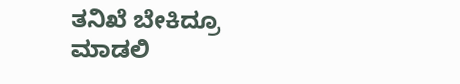ತನಿಖೆ ಬೇಕಿದ್ರೂ‌ ಮಾಡಲಿ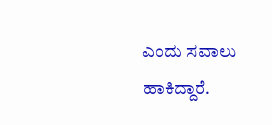ಎಂದು ಸವಾಲು ಹಾಕಿದ್ದಾರೆ.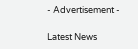- Advertisement -

Latest News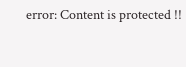error: Content is protected !!